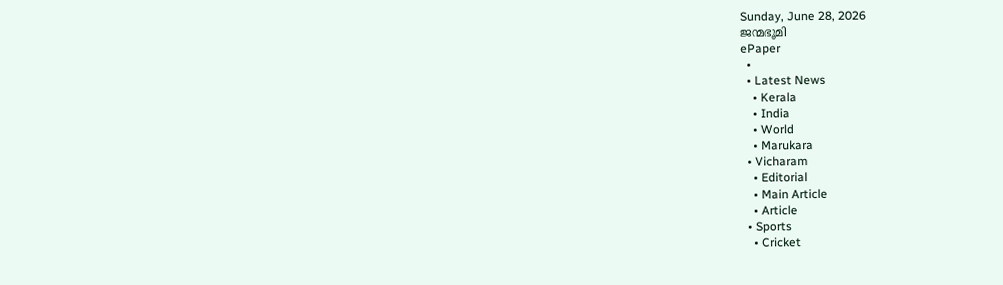Sunday, June 28, 2026
ജന്മഭൂമി
ePaper
  •
  • Latest News
    • Kerala
    • India
    • World
    • Marukara
  • Vicharam
    • Editorial
    • Main Article
    • Article
  • Sports
    • Cricket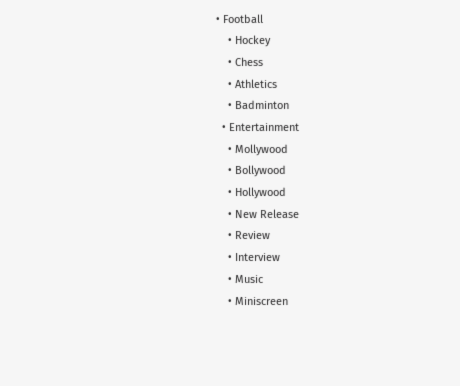• Football
    • Hockey
    • Chess
    • Athletics
    • Badminton
  • Entertainment
    • Mollywood
    • Bollywood
    • Hollywood
    • New Release
    • Review
    • Interview
    • Music
    • Miniscreen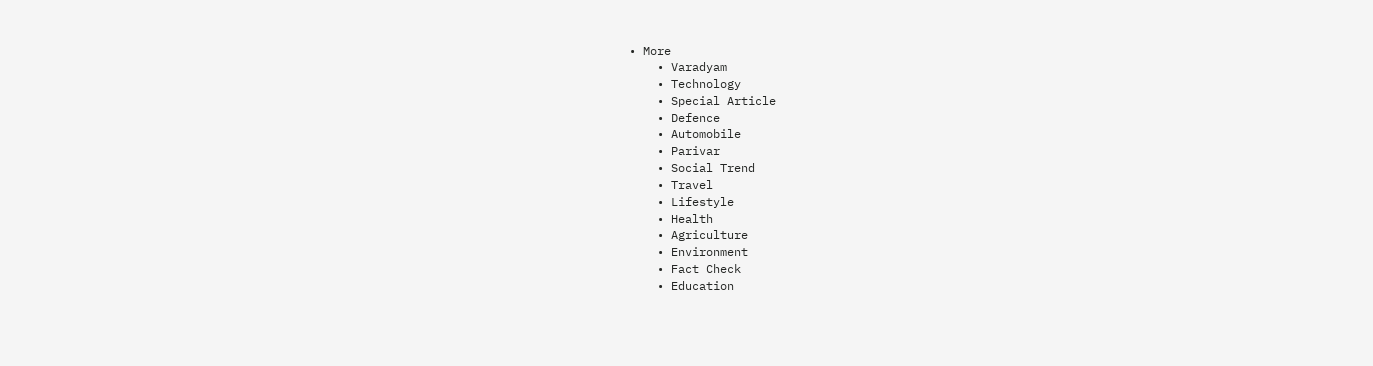• More
    • Varadyam
    • Technology
    • Special Article
    • Defence
    • Automobile
    • Parivar
    • Social Trend
    • Travel
    • Lifestyle
    • Health
    • Agriculture
    • Environment
    • Fact Check
    • Education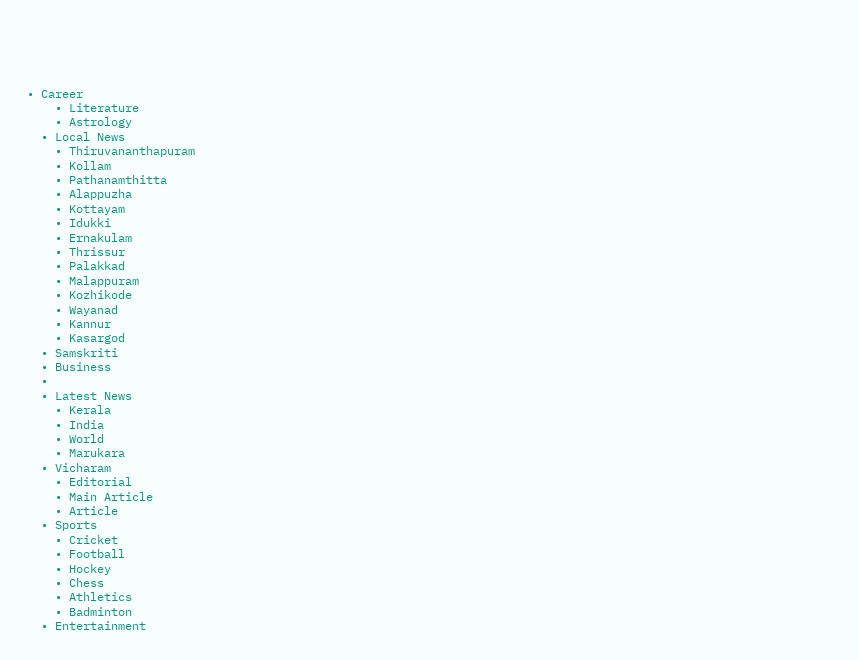• Career
    • Literature
    • Astrology
  • Local News
    • Thiruvananthapuram
    • Kollam
    • Pathanamthitta
    • Alappuzha
    • Kottayam
    • Idukki
    • Ernakulam
    • Thrissur
    • Palakkad
    • Malappuram
    • Kozhikode
    • Wayanad
    • Kannur
    • Kasargod
  • Samskriti
  • Business
  •
  • Latest News
    • Kerala
    • India
    • World
    • Marukara
  • Vicharam
    • Editorial
    • Main Article
    • Article
  • Sports
    • Cricket
    • Football
    • Hockey
    • Chess
    • Athletics
    • Badminton
  • Entertainment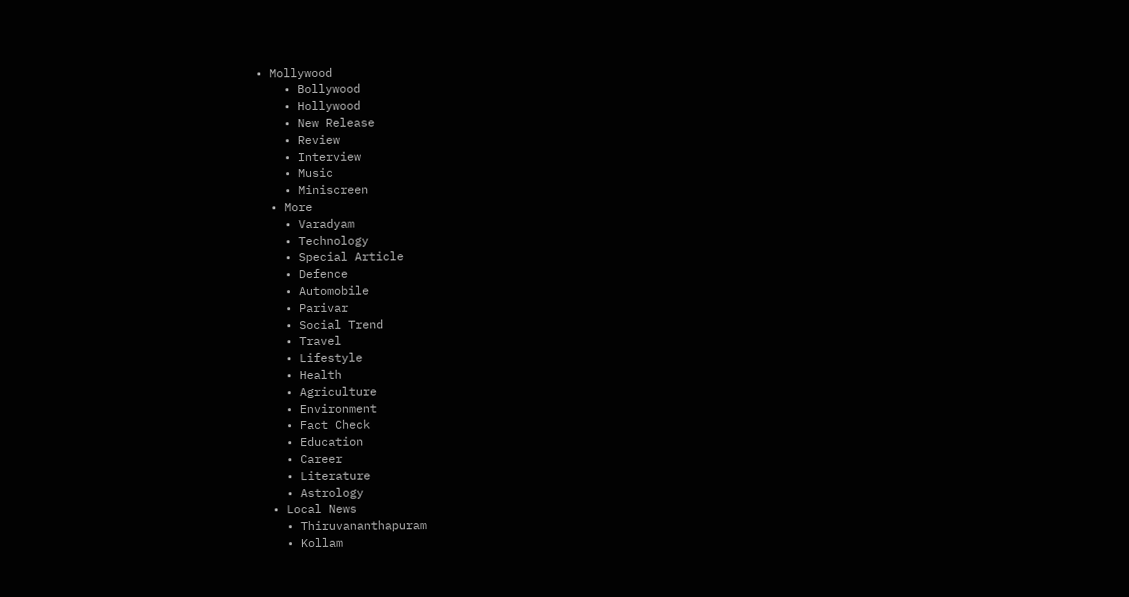• Mollywood
    • Bollywood
    • Hollywood
    • New Release
    • Review
    • Interview
    • Music
    • Miniscreen
  • More
    • Varadyam
    • Technology
    • Special Article
    • Defence
    • Automobile
    • Parivar
    • Social Trend
    • Travel
    • Lifestyle
    • Health
    • Agriculture
    • Environment
    • Fact Check
    • Education
    • Career
    • Literature
    • Astrology
  • Local News
    • Thiruvananthapuram
    • Kollam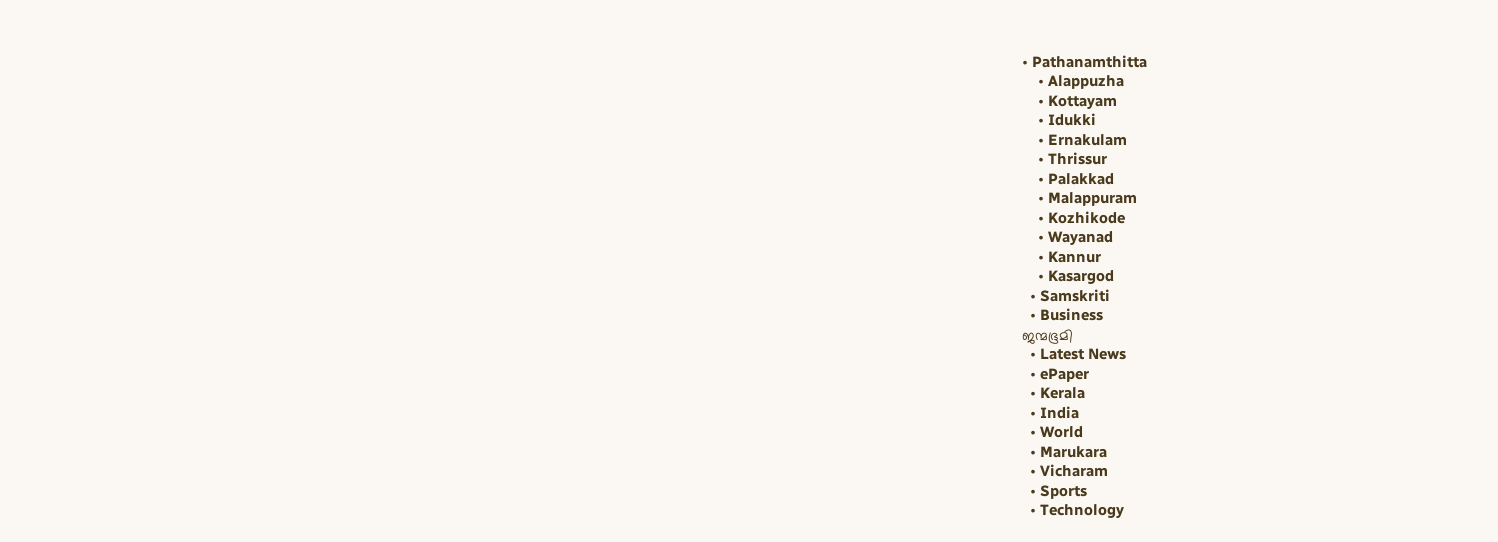• Pathanamthitta
    • Alappuzha
    • Kottayam
    • Idukki
    • Ernakulam
    • Thrissur
    • Palakkad
    • Malappuram
    • Kozhikode
    • Wayanad
    • Kannur
    • Kasargod
  • Samskriti
  • Business
ജന്മഭൂമി
  • Latest News
  • ePaper
  • Kerala
  • India
  • World
  • Marukara
  • Vicharam
  • Sports
  • Technology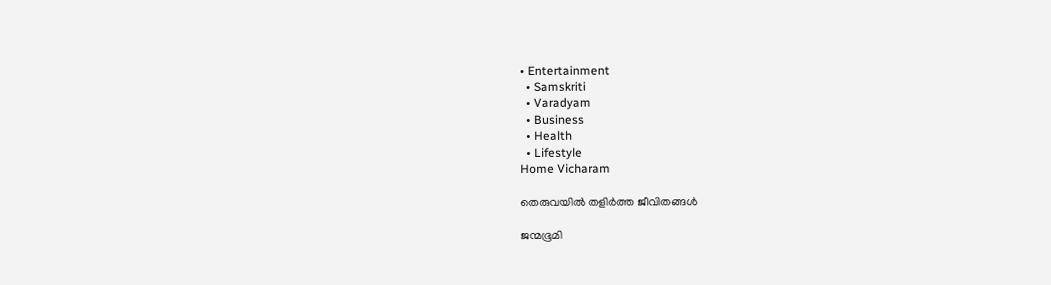• Entertainment
  • Samskriti
  • Varadyam
  • Business
  • Health
  • Lifestyle
Home Vicharam

തെരുവയില്‍ തളിര്‍ത്ത ജീവിതങ്ങള്‍

ജന്മഭൂമി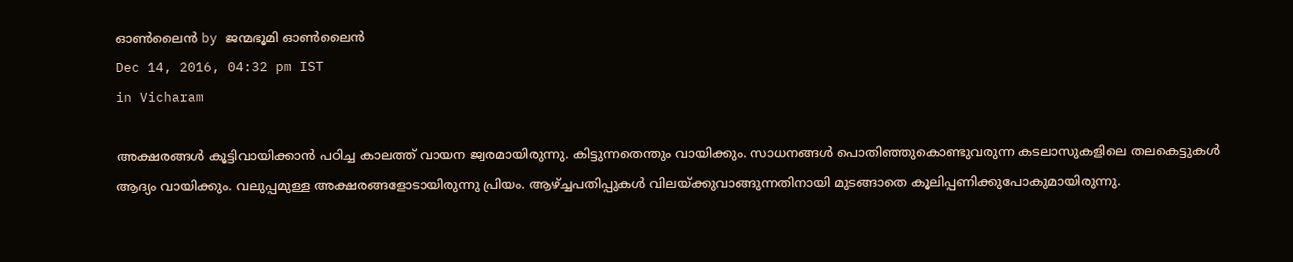ഓണ്‍ലൈന്‍ by ജന്മഭൂമി ഓണ്‍ലൈന്‍
Dec 14, 2016, 04:32 pm IST
in Vicharam

അക്ഷരങ്ങള്‍ കൂട്ടിവായിക്കാന്‍ പഠിച്ച കാലത്ത് വായന ജ്വരമായിരുന്നു. കിട്ടുന്നതെന്തും വായിക്കും. സാധനങ്ങള്‍ പൊതിഞ്ഞുകൊണ്ടുവരുന്ന കടലാസുകളിലെ തലകെട്ടുകള്‍ ആദ്യം വായിക്കും. വലുപ്പമുള്ള അക്ഷരങ്ങളോടായിരുന്നു പ്രിയം. ആഴ്‌ച്ചപതിപ്പുകള്‍ വിലയ്‌ക്കുവാങ്ങുന്നതിനായി മുടങ്ങാതെ കൂലിപ്പണിക്കുപോകുമായിരുന്നു.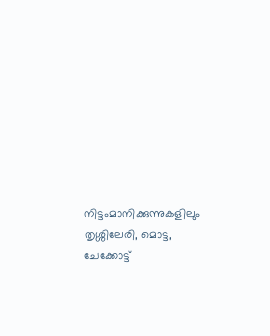നിട്ടംമാനിക്കുന്നുകളിലും തൃശ്ശിലേരി, മൊട്ട, ചേക്കോട്ട്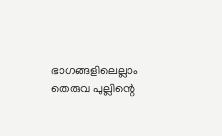ഭാഗങ്ങളിലെല്ലാം തെരുവ പുല്ലിന്റെ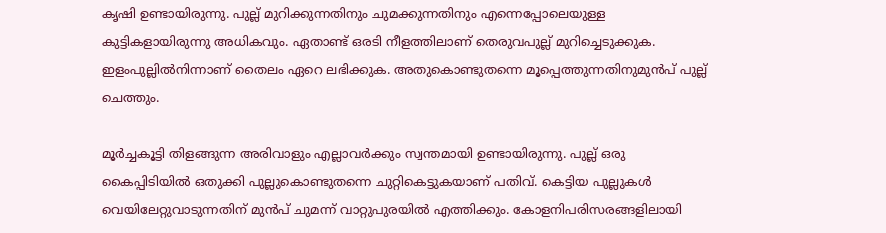കൃഷി ഉണ്ടായിരുന്നു. പുല്ല് മുറിക്കുന്നതിനും ചുമക്കുന്നതിനും എന്നെപ്പോലെയുള്ള കുട്ടികളായിരുന്നു അധികവും. ഏതാണ്ട് ഒരടി നീളത്തിലാണ് തെരുവപുല്ല് മുറിച്ചെടുക്കുക. ഇളംപുല്ലില്‍നിന്നാണ് തൈലം ഏറെ ലഭിക്കുക. അതുകൊണ്ടുതന്നെ മൂപ്പെത്തുന്നതിനുമുന്‍പ് പുല്ല് ചെത്തും.

മൂര്‍ച്ചകൂട്ടി തിളങ്ങുന്ന അരിവാളും എല്ലാവര്‍ക്കും സ്വന്തമായി ഉണ്ടായിരുന്നു. പുല്ല് ഒരു കൈപ്പിടിയില്‍ ഒതുക്കി പുല്ലുകൊണ്ടുതന്നെ ചുറ്റികെട്ടുകയാണ് പതിവ്. കെട്ടിയ പുല്ലുകള്‍ വെയിലേറ്റുവാടുന്നതിന് മുന്‍പ് ചുമന്ന് വാറ്റുപുരയില്‍ എത്തിക്കും. കോളനിപരിസരങ്ങളിലായി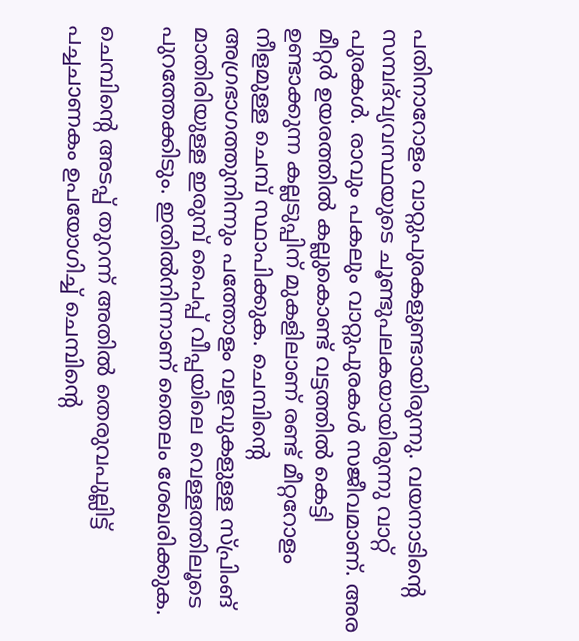പതിനാറോളം വാറ്റുപുരകളുണ്ടായിരുന്നു. വയനാടിന്റെ സമ്പദ്‌വ്യവസ്ഥയുടെ ചൂണ്ടുപലകയായിരുന്നു വാറ്റ് പുരകള്‍. രാവും പകലും വാറ്റുപുരകള്‍ സജീവമാണ്. അര മീറ്റര്‍ ഉയരത്തില്‍ കല്ലുകൊണ്ട് വട്ടത്തില്‍ കെട്ടി ഉണ്ടാക്കുന്ന കല്ലടുപ്പിന് മുകളിലാണ് രണ്ട് മീറ്ററോളം നീളമുള്ള ചെമ്പ് സ്ഥാപിക്കുക. ചെമ്പിന്റെ അഗ്രഭാഗത്തുനിന്നും പത്തോളം വളവുകളുള്ള സ്പ്രിംങ് മാതിരിയുള്ള ഇരുമ്പ് പൈപ്പ് വീപ്പയിലെ വെള്ളത്തിലൂടെ പുറത്തേക്കിടും. ഇതില്‍നിന്നാണ് തൈലം ശേഖരിക്കുക.

ചെമ്പിന്റെ അടപ്പ് തുറന്ന് അതില്‍ തെരുവപുല്ലിട്ട് പച്ചചാണകം ഉപയോഗിച്ച് ചെമ്പിന്റെ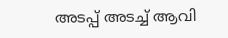അടപ്പ് അടച്ച് ആവി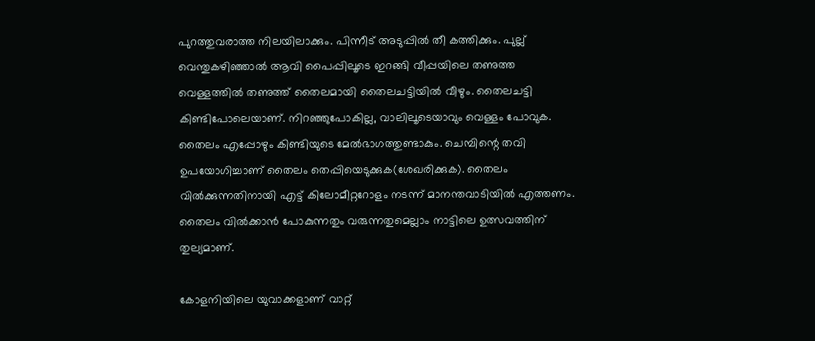പുറത്തുവരാത്ത നിലയിലാക്കും. പിന്നീട് അടുപ്പില്‍ തീ കത്തിക്കും. പുല്ല് വെന്തുകഴിഞ്ഞാല്‍ ആവി പൈപ്പിലൂടെ ഇറങ്ങി വീപ്പയിലെ തണുത്ത വെള്ളത്തില്‍ തണുത്ത് തൈലമായി തൈലചട്ടിയില്‍ വീഴും. തൈലചട്ടി കിണ്ടിപോലെയാണ്. നിറഞ്ഞുപോകില്ല, വാലിലൂടെയാവും വെള്ളം പോവുക. തൈലം എപ്പോഴും കിണ്ടിയുടെ മേല്‍ഭാഗത്തുണ്ടാകും. ചെമ്പിന്റെ തവി ഉപയോഗിച്ചാണ് തൈലം തെപ്പിയെടുക്കുക(ശേഖരിക്കുക). തൈലം വില്‍ക്കുന്നതിനായി എട്ട് കിലോമീറ്ററോളം നടന്ന് മാനന്തവാടിയില്‍ എത്തണം. തൈലം വില്‍ക്കാന്‍ പോകുന്നതും വരുന്നതുമെല്ലാം നാട്ടിലെ ഉത്സവത്തിന് തുല്യമാണ്.

കോളനിയിലെ യുവാക്കളാണ് വാറ്റ്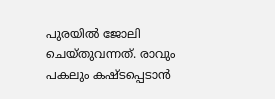പുരയില്‍ ജോലി ചെയ്തുവന്നത്. രാവും പകലും കഷ്ടപ്പെടാന്‍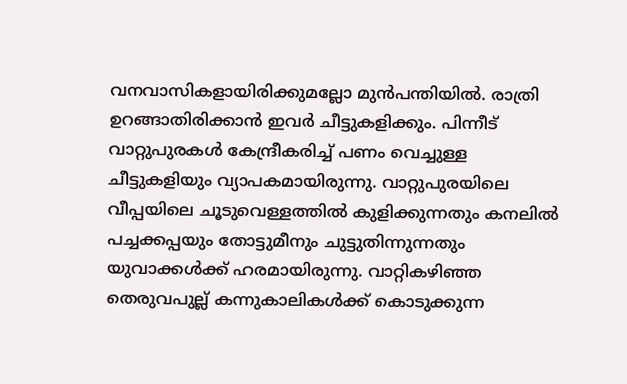വനവാസികളായിരിക്കുമല്ലോ മുന്‍പന്തിയില്‍. രാത്രി ഉറങ്ങാതിരിക്കാന്‍ ഇവര്‍ ചീട്ടുകളിക്കും. പിന്നീട് വാറ്റുപുരകള്‍ കേന്ദ്രീകരിച്ച് പണം വെച്ചുള്ള ചീട്ടുകളിയും വ്യാപകമായിരുന്നു. വാറ്റുപുരയിലെ വീപ്പയിലെ ചൂടുവെള്ളത്തില്‍ കുളിക്കുന്നതും കനലില്‍ പച്ചക്കപ്പയും തോട്ടുമീനും ചുട്ടുതിന്നുന്നതും യുവാക്കള്‍ക്ക് ഹരമായിരുന്നു. വാറ്റികഴിഞ്ഞ തെരുവപുല്ല് കന്നുകാലികള്‍ക്ക് കൊടുക്കുന്ന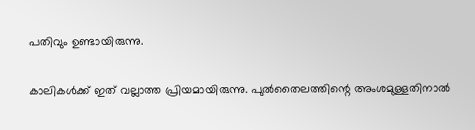പതിവും ഉണ്ടായിരുന്നു.

കാലികള്‍ക്ക് ഇത് വല്ലാത്ത പ്രിയമായിരുന്നു. പുല്‍തൈലത്തിന്റെ അംശമുള്ളതിനാല്‍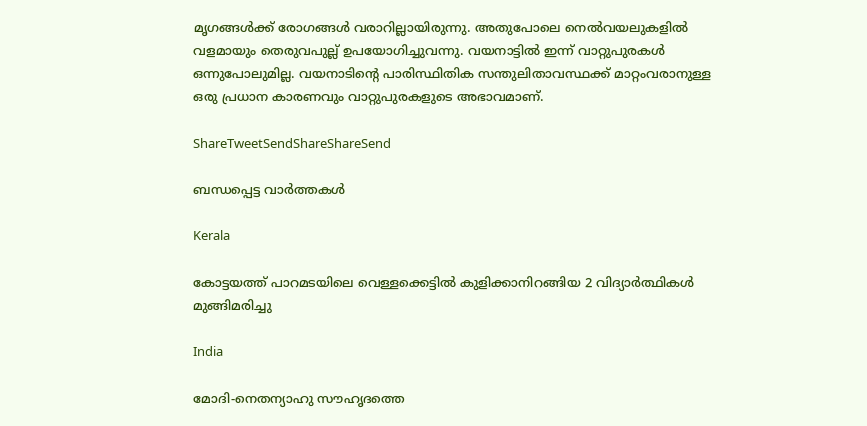മൃഗങ്ങള്‍ക്ക് രോഗങ്ങള്‍ വരാറില്ലായിരുന്നു. അതുപോലെ നെല്‍വയലുകളില്‍ വളമായും തെരുവപുല്ല് ഉപയോഗിച്ചുവന്നു. വയനാട്ടില്‍ ഇന്ന് വാറ്റുപുരകള്‍ ഒന്നുപോലുമില്ല. വയനാടിന്റെ പാരിസ്ഥിതിക സന്തുലിതാവസ്ഥക്ക് മാറ്റംവരാനുള്ള ഒരു പ്രധാന കാരണവും വാറ്റുപുരകളുടെ അഭാവമാണ്.

ShareTweetSendShareShareSend

ബന്ധപ്പെട്ട വാര്‍ത്തകള്‍

Kerala

കോട്ടയത്ത് പാറമടയിലെ വെള്ളക്കെട്ടില്‍ കുളിക്കാനിറങ്ങിയ 2 വിദ്യാര്‍ത്ഥികള്‍ മുങ്ങിമരിച്ചു

India

മോദി-നെതന്യാഹു സൗഹൃദത്തെ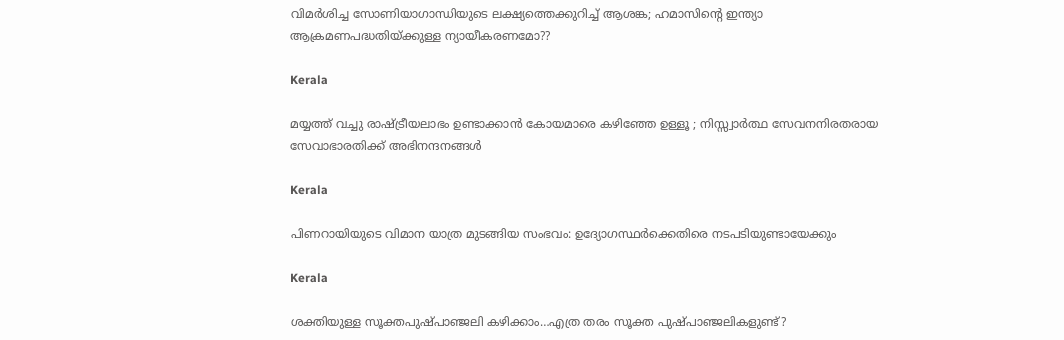വിമര്‍ശിച്ച സോണിയാഗാന്ധിയുടെ ലക്ഷ്യത്തെക്കുറിച്ച് ആശങ്ക; ഹമാസിന്റെ ഇന്ത്യാ ആക്രമണപദ്ധതിയ്‌ക്കുള്ള ന്യായീകരണമോ??

Kerala

മയ്യത്ത് വച്ചു രാഷ്‌ട്രീയലാഭം ഉണ്ടാക്കാൻ കോയമാരെ കഴിഞ്ഞേ ഉള്ളൂ ; നിസ്സ്വാർത്ഥ സേവനനിരതരായ സേവാഭാരതിക്ക് അഭിനന്ദനങ്ങൾ

Kerala

പിണറായിയുടെ വിമാന യാത്ര മുടങ്ങിയ സംഭവം: ഉദ്യോഗസ്ഥര്‍ക്കെതിരെ നടപടിയുണ്ടായേക്കും

Kerala

ശക്തിയുള്ള സൂക്തപുഷ്പാഞ്ജലി കഴിക്കാം…എത്ര തരം സൂക്ത പുഷ്പാഞ്ജലികളുണ്ട്?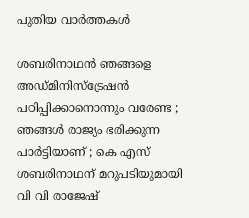പുതിയ വാര്‍ത്തകള്‍

ശബരിനാഥൻ ഞങ്ങളെ അഡ്മിനിസ്‌ട്രേഷൻ പഠിപ്പിക്കാനൊന്നും വരേണ്ട ; ഞങ്ങൾ രാജ്യം ഭരിക്കുന്ന പാർട്ടിയാണ് ; കെ എസ് ശബരിനാഥന് മറുപടിയുമായി വി വി രാജേഷ്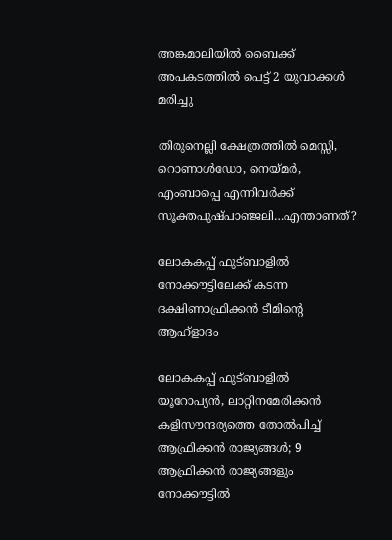അങ്കമാലിയില്‍ ബൈക്ക് അപകടത്തില്‍ പെട്ട് 2 യുവാക്കള്‍ മരിച്ചു

തിരുനെല്ലി ക്ഷേത്രത്തില്‍ മെസ്സി, റൊണാള്‍ഡോ, നെയ്‌മര്‍, എംബാപ്പെ എന്നിവര്‍ക്ക് സൂക്തപുഷ്പാഞ്ജലി…എന്താണത്?

ലോകകപ്പ് ഫുട്ബാളില്‍ നോക്കൗട്ടിലേക്ക് കടന്ന ദക്ഷിണാഫ്രിക്കന്‍ ടീമിന്‍റെ ആഹ്ളാദം

ലോകകപ്പ് ഫുട്ബാളില്‍ യൂറോപ്യന്‍, ലാറ്റിനമേരിക്കന്‍ കളിസൗന്ദര്യത്തെ തോല്‍പിച്ച് ആഫ്രിക്കന്‍ രാജ്യങ്ങള്‍; 9 ആഫ്രിക്കന്‍ രാജ്യങ്ങളും നോക്കൗട്ടില്‍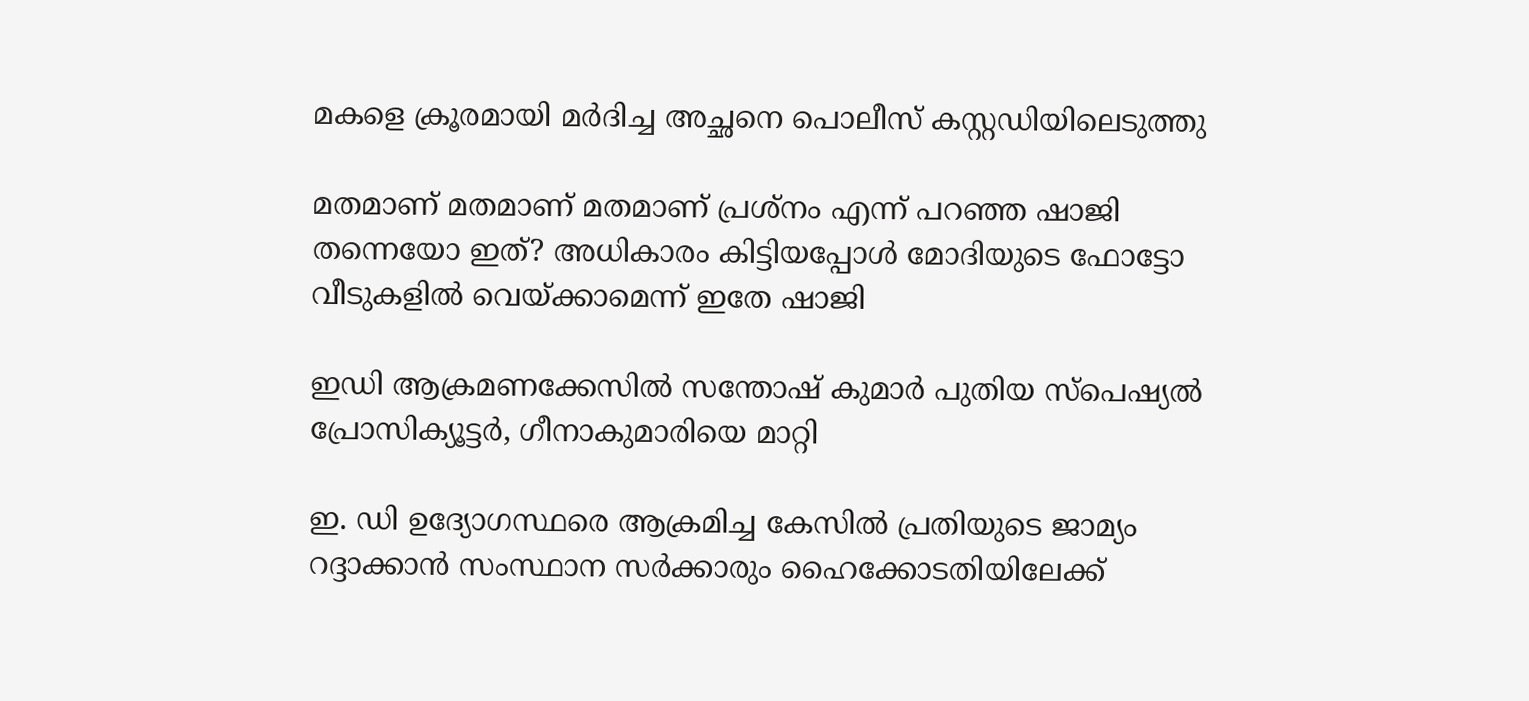മകളെ ക്രൂരമായി മര്‍ദിച്ച അച്ഛനെ പൊലീസ് കസ്റ്റഡിയിലെടുത്തു

മതമാണ് മതമാണ് മതമാണ് പ്രശ്നം എന്ന് പറഞ്ഞ ഷാജി തന്നെയോ ഇത്? അധികാരം കിട്ടിയപ്പോള്‍ മോദിയുടെ ഫോട്ടോ വീടുകളില്‍ വെയ്‌ക്കാമെന്ന് ഇതേ ഷാജി

ഇഡി ആക്രമണക്കേസില്‍ സന്തോഷ് കുമാര്‍ പുതിയ സ്‌പെഷ്യല്‍ പ്രോസിക്യൂട്ടര്‍, ഗീനാകുമാരിയെ മാറ്റി

ഇ. ഡി ഉദ്യോഗസ്ഥരെ ആക്രമിച്ച കേസില്‍ പ്രതിയുടെ ജാമ്യം റദ്ദാക്കാന്‍ സംസ്ഥാന സര്‍ക്കാരും ഹൈക്കോടതിയിലേക്ക്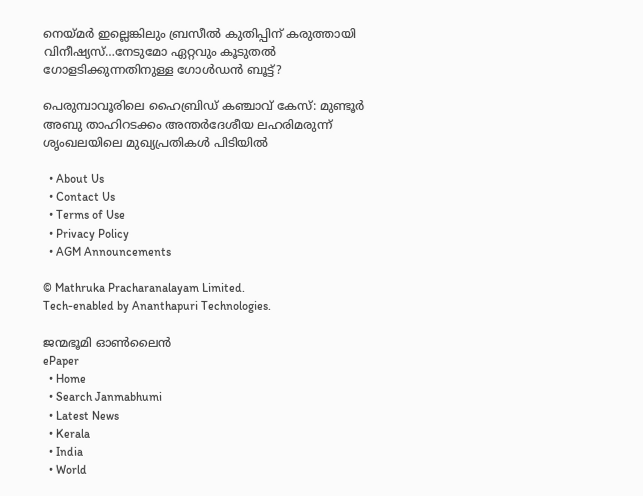നെയ്‌മര്‍ ഇല്ലെങ്കിലും ബ്രസീല്‍ കുതിപ്പിന് കരുത്തായി വിനീഷ്യസ്…നേടുമോ ഏറ്റവും കൂടുതല്‍ ഗോളടിക്കുന്നതിനുള്ള ഗോള്‍ഡന്‍ ബൂട്ട്?

പെരുമ്പാവൂരിലെ ഹൈബ്രിഡ് കഞ്ചാവ് കേസ്: മുണ്ടൂർ അബു താഹിറടക്കം അന്തർദേശീയ ലഹരിമരുന്ന് ശൃംഖലയിലെ മുഖ്യപ്രതികൾ പിടിയിൽ

  • About Us
  • Contact Us
  • Terms of Use
  • Privacy Policy
  • AGM Announcements

© Mathruka Pracharanalayam Limited.
Tech-enabled by Ananthapuri Technologies.

ജന്മഭൂമി ഓണ്‍ലൈന്‍
ePaper
  • Home
  • Search Janmabhumi
  • Latest News
  • Kerala
  • India
  • World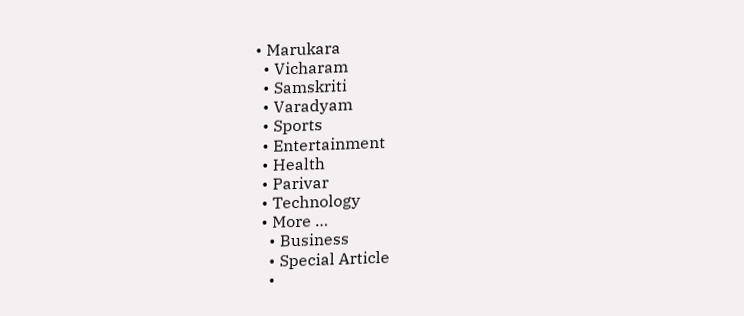• Marukara
  • Vicharam
  • Samskriti
  • Varadyam
  • Sports
  • Entertainment
  • Health
  • Parivar
  • Technology
  • More …
    • Business
    • Special Article
    •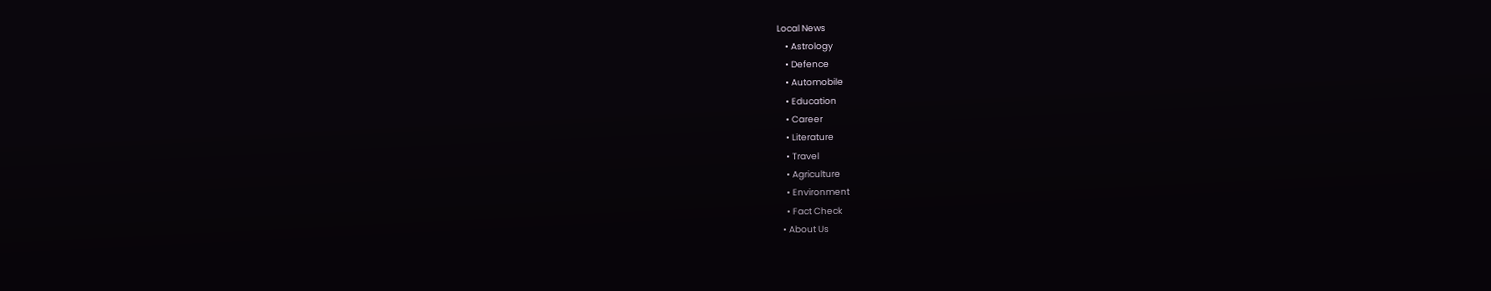Local News
    • Astrology
    • Defence
    • Automobile
    • Education
    • Career
    • Literature
    • Travel
    • Agriculture
    • Environment
    • Fact Check
  • About Us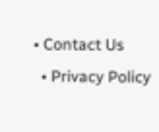• Contact Us
  • Privacy Policy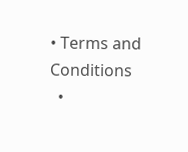• Terms and Conditions
  •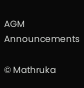AGM Announcements

© Mathruka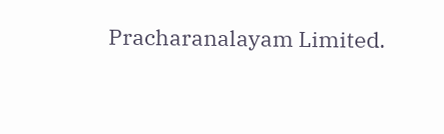Pracharanalayam Limited.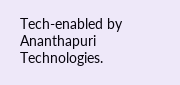Tech-enabled by Ananthapuri Technologies.